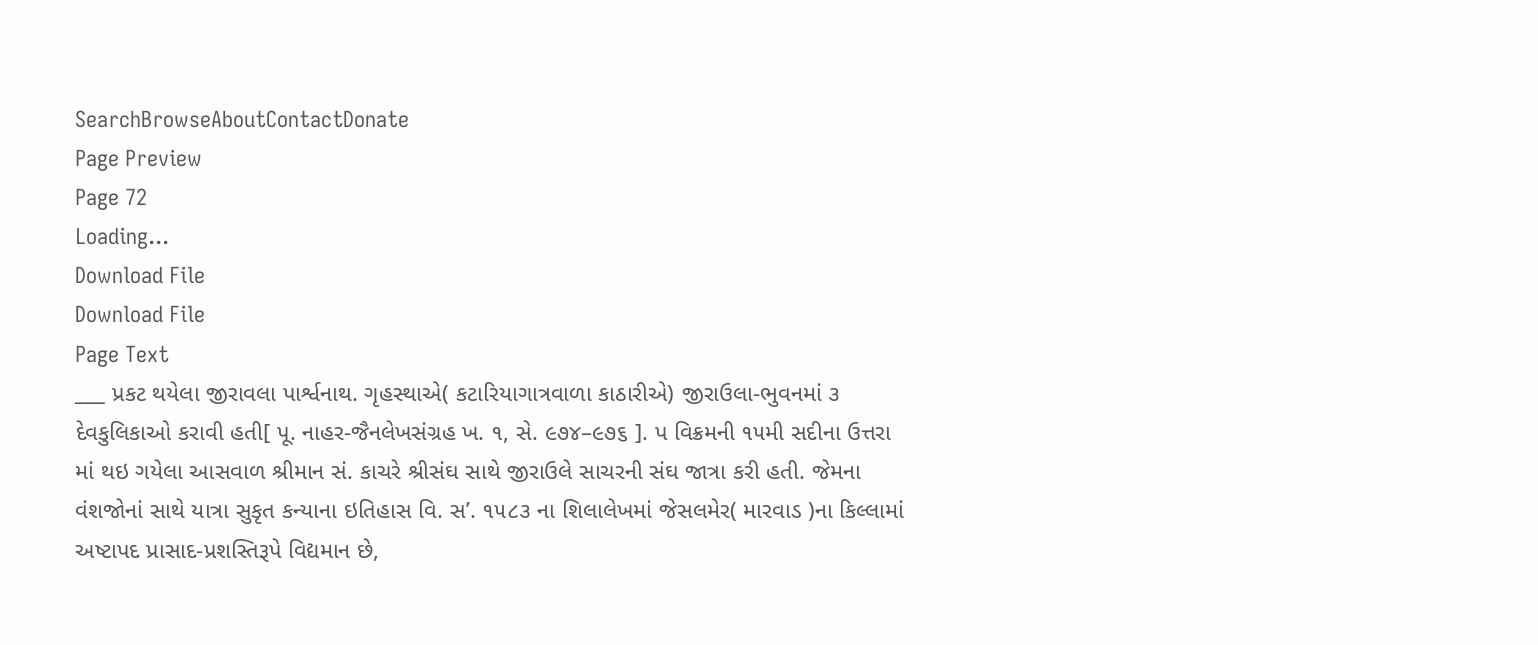SearchBrowseAboutContactDonate
Page Preview
Page 72
Loading...
Download File
Download File
Page Text
___ પ્રકટ થયેલા જીરાવલા પાર્શ્વનાથ. ગૃહસ્થાએ( કટારિયાગાત્રવાળા કાઠારીએ) જીરાઉલા-ભુવનમાં ૩ દેવકુલિકાઓ કરાવી હતી[ પૂ. નાહર-જૈનલેખસંગ્રહ ખ. ૧, સે. ૯૭૪–૯૭૬ ]. પ વિક્રમની ૧૫મી સદીના ઉત્તરા માં થઇ ગયેલા આસવાળ શ્રીમાન સં. કાચરે શ્રીસંઘ સાથે જીરાઉલે સાચરની સંઘ જાત્રા કરી હતી. જેમના વંશજોનાં સાથે યાત્રા સુકૃત કન્યાના ઇતિહાસ વિ. સ’. ૧૫૮૩ ના શિલાલેખમાં જેસલમેર( મારવાડ )ના કિલ્લામાં અષ્ટાપદ પ્રાસાદ-પ્રશસ્તિરૂપે વિદ્યમાન છે,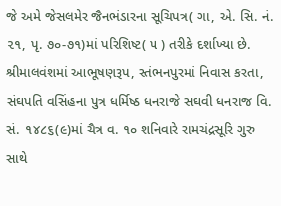જે અમે જેસલમેર જૈનભંડારના સૂચિપત્ર( ગા, એ. સિ. નં. ૨૧, પૃ. ૭૦-૭૧)માં પરિશિષ્ટ( ૫ ) તરીકે દર્શાખ્યા છે. શ્રીમાલવંશમાં આભૂષણરૂપ, સ્તંભનપુરમાં નિવાસ કરતા, સંઘપતિ વસિંહના પુત્ર ધર્મિષ્ઠ ધનરાજે સઘવી ધનરાજ વિ. સં. ૧૪૮૬(૯)માં ચૈત્ર વ. ૧૦ શનિવારે રામચંદ્રસૂરિ ગુરુ સાથે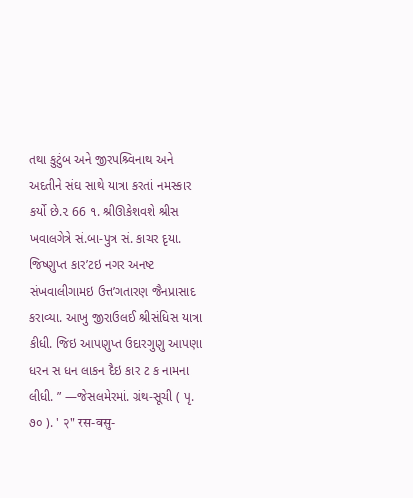તથા કુટુંબ અને જીરપશ્ર્વિનાથ અને અદતીને સંઘ સાથે યાત્રા કરતાં નમસ્કાર કર્યો છે.૨ 66 ૧. શ્રીઊકેશવશે શ્રીસ ખવાલગેત્રે સં.બા-પુત્ર સં. કાચર દૃયા. જિષ્ણુપ્ત કાર’ટઇ નગર અનષ્ટ સંખવાલીગામઇ ઉત્ત’ગતારણ જૈનપ્રાસાદ કરાવ્યા. આખુ જીરાઉલઈ શ્રીસંધિસ યાત્રા કીધી. જિઇ આપણુપ્ત ઉદારગુણુ આપણા ધરન સ ધન લાકન દૈઇ કાર ટ ક નામના લીધી. ” —જેસલમેરમાં. ગ્રંથ-સૂચી ( પૃ. ૭૦ ). ' २" रस-वसु-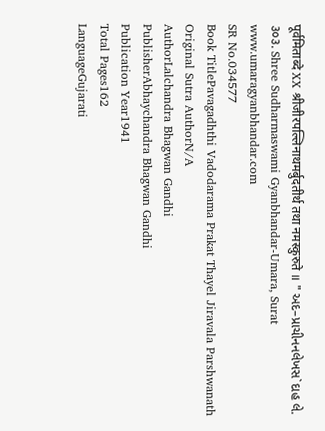पूर्वमिताब्दे XX श्रीजीरपल्लिनाथमर्बुदतीर्थ तथा नमस्कुरुते ॥ " અદ–પ્રાચીનનલેખસ`દાહ લે. ૩૦૩. Shree Sudharmaswami Gyanbhandar-Umara, Surat www.umaragyanbhandar.com
SR No.034577
Book TitlePavagadhthi Vadodarama Prakat Thayel Jiravala Parshwanath
Original Sutra AuthorN/A
AuthorLalchandra Bhagwan Gandhi
PublisherAbhaychandra Bhagwan Gandhi
Publication Year1941
Total Pages162
LanguageGujarati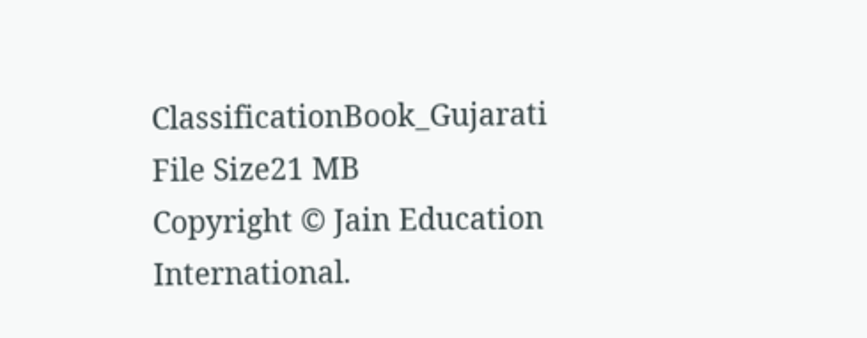ClassificationBook_Gujarati
File Size21 MB
Copyright © Jain Education International.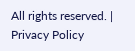All rights reserved. | Privacy Policy